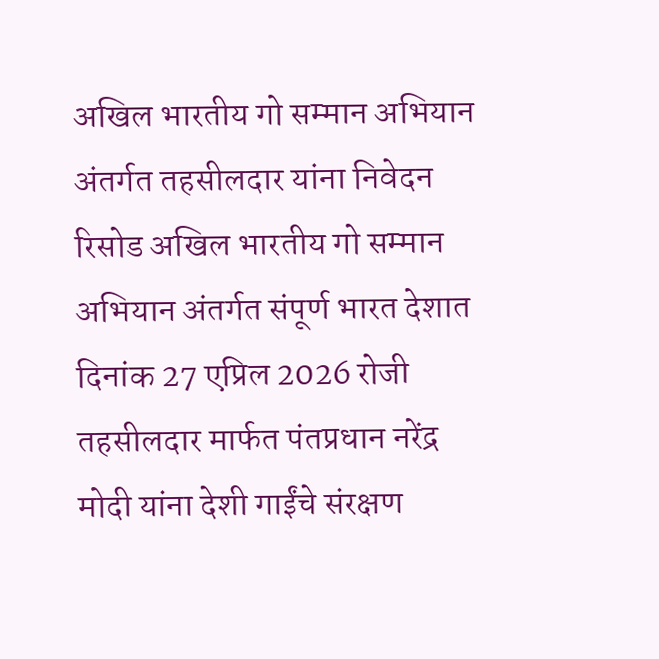अखिल भारतीय गो सम्मान अभियान अंतर्गत तहसीलदार यांना निवेदन रिसोड अखिल भारतीय गो सम्मान अभियान अंतर्गत संपूर्ण भारत देशात दिनांक 27 एप्रिल 2026 रोजी तहसीलदार मार्फत पंतप्रधान नरेंद्र मोदी यांना देशी गाईंचे संरक्षण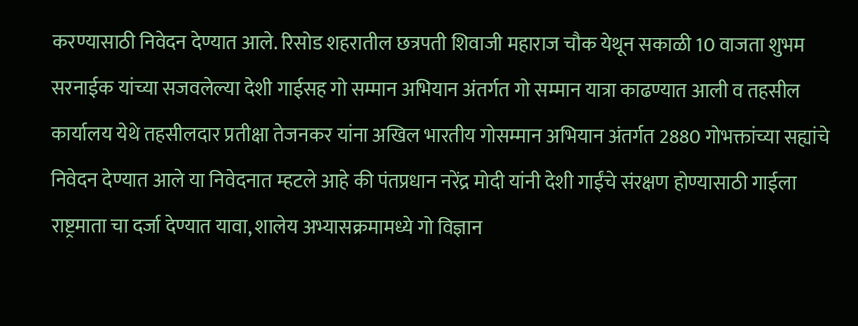करण्यासाठी निवेदन देण्यात आले. रिसोड शहरातील छत्रपती शिवाजी महाराज चौक येथून सकाळी 10 वाजता शुभम सरनाईक यांच्या सजवलेल्या देशी गाईसह गो सम्मान अभियान अंतर्गत गो सम्मान यात्रा काढण्यात आली व तहसील कार्यालय येथे तहसीलदार प्रतीक्षा तेजनकर यांना अखिल भारतीय गोसम्मान अभियान अंतर्गत 2880 गोभक्तांच्या सह्यांचे निवेदन देण्यात आले या निवेदनात म्हटले आहे की पंतप्रधान नरेंद्र मोदी यांनी देशी गाईंचे संरक्षण होण्यासाठी गाईला राष्ट्रमाता चा दर्जा देण्यात यावा, शालेय अभ्यासक्रमामध्ये गो विज्ञान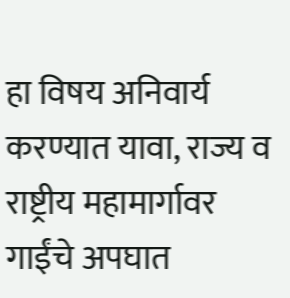हा विषय अनिवार्य करण्यात यावा, राज्य व राष्ट्रीय महामार्गावर गाईंचे अपघात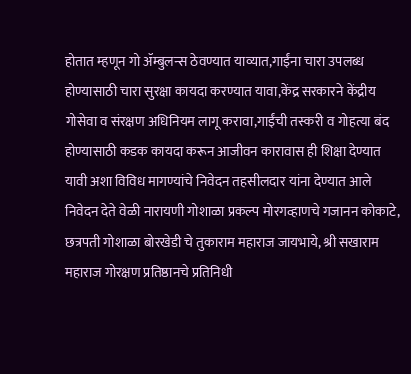होतात म्हणून गो ॲम्बुलन्स ठेवण्यात याव्यात,गाईंना चारा उपलब्ध होण्यासाठी चारा सुरक्षा कायदा करण्यात यावा,केंद्र सरकारने केंद्रीय गोसेवा व संरक्षण अधिनियम लागू करावा,गाईंची तस्करी व गोहत्या बंद होण्यासाठी कडक कायदा करून आजीवन कारावास ही शिक्षा देण्यात यावी अशा विविध मागण्यांचे निवेदन तहसीलदार यांना देण्यात आले निवेदन देते वेळी नारायणी गोशाळा प्रकल्प मोरगव्हाणचे गजानन कोकाटे, छत्रपती गोशाळा बोरखेडी चे तुकाराम महाराज जायभाये, श्री सखाराम महाराज गोरक्षण प्रतिष्ठानचे प्रतिनिधी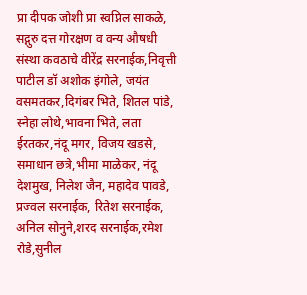प्रा दीपक जोशी प्रा स्वप्निल साकळे, सद्गुरु दत्त गोरक्षण व वन्य औषधी संस्था कवठाचे वीरेंद्र सरनाईक,निवृत्ती पाटील डॉ अशोक इंगोले, जयंत वसमतकर,दिगंबर भिते, शितल पांडे, स्नेहा लोथे,भावना भिते, लता ईरतकर,नंदू मगर, विजय खडसे, समाधान छत्रे,भीमा माळेकर, नंदू देशमुख, निलेश जैन, महादेव पावडे, प्रज्वल सरनाईक, रितेश सरनाईक, अनिल सोनुने,शरद सरनाईक,रमेश रोडे,सुनील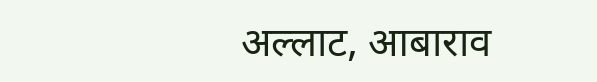अल्लाट, आबाराव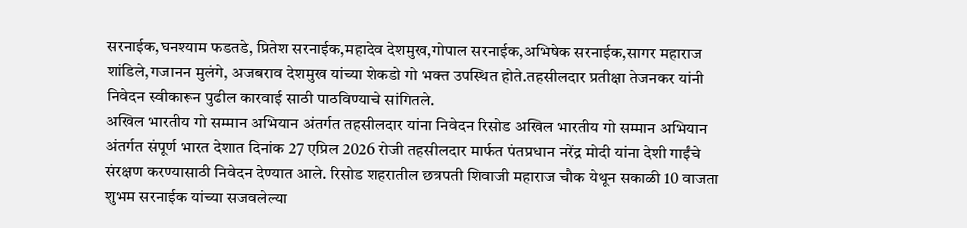सरनाईक,घनश्याम फडतडे, प्रितेश सरनाईक,महादेव देशमुख,गोपाल सरनाईक,अभिषेक सरनाईक,सागर महाराज शांडिले,गजानन मुलंगे, अजबराव देशमुख यांच्या शेकडो गो भक्त उपस्थित होते.तहसीलदार प्रतीक्षा तेजनकर यांनी निवेदन स्वीकारून पुढील कारवाई साठी पाठविण्याचे सांगितले.
अखिल भारतीय गो सम्मान अभियान अंतर्गत तहसीलदार यांना निवेदन रिसोड अखिल भारतीय गो सम्मान अभियान अंतर्गत संपूर्ण भारत देशात दिनांक 27 एप्रिल 2026 रोजी तहसीलदार मार्फत पंतप्रधान नरेंद्र मोदी यांना देशी गाईंचे संरक्षण करण्यासाठी निवेदन देण्यात आले. रिसोड शहरातील छत्रपती शिवाजी महाराज चौक येथून सकाळी 10 वाजता शुभम सरनाईक यांच्या सजवलेल्या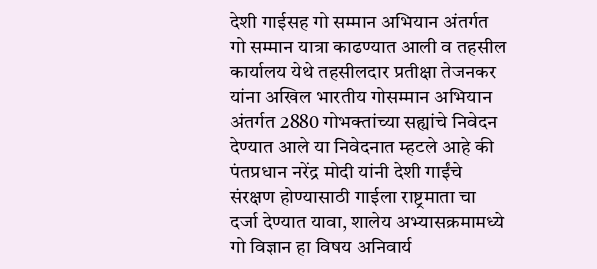देशी गाईसह गो सम्मान अभियान अंतर्गत गो सम्मान यात्रा काढण्यात आली व तहसील कार्यालय येथे तहसीलदार प्रतीक्षा तेजनकर यांना अखिल भारतीय गोसम्मान अभियान अंतर्गत 2880 गोभक्तांच्या सह्यांचे निवेदन देण्यात आले या निवेदनात म्हटले आहे की पंतप्रधान नरेंद्र मोदी यांनी देशी गाईंचे संरक्षण होण्यासाठी गाईला राष्ट्रमाता चा दर्जा देण्यात यावा, शालेय अभ्यासक्रमामध्ये गो विज्ञान हा विषय अनिवार्य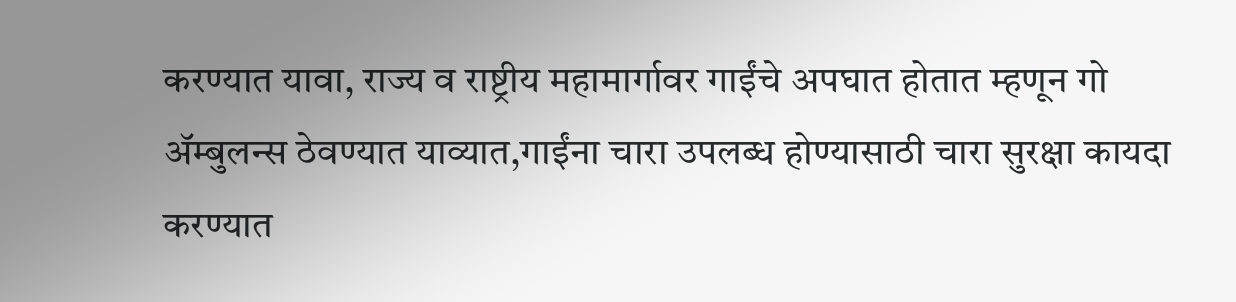करण्यात यावा, राज्य व राष्ट्रीय महामार्गावर गाईंचे अपघात होतात म्हणून गो ॲम्बुलन्स ठेवण्यात याव्यात,गाईंना चारा उपलब्ध होण्यासाठी चारा सुरक्षा कायदा करण्यात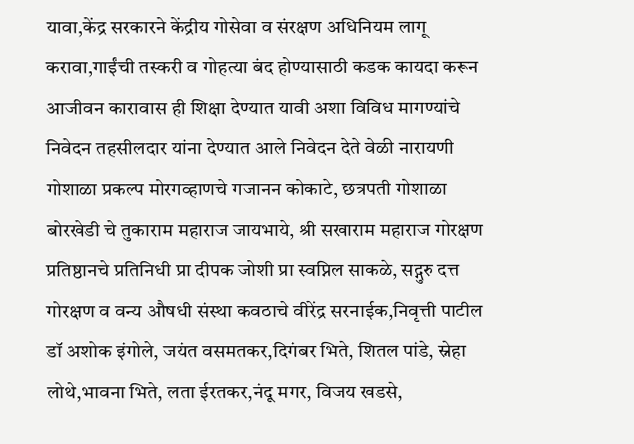यावा,केंद्र सरकारने केंद्रीय गोसेवा व संरक्षण अधिनियम लागू करावा,गाईंची तस्करी व गोहत्या बंद होण्यासाठी कडक कायदा करून आजीवन कारावास ही शिक्षा देण्यात यावी अशा विविध मागण्यांचे निवेदन तहसीलदार यांना देण्यात आले निवेदन देते वेळी नारायणी गोशाळा प्रकल्प मोरगव्हाणचे गजानन कोकाटे, छत्रपती गोशाळा बोरखेडी चे तुकाराम महाराज जायभाये, श्री सखाराम महाराज गोरक्षण प्रतिष्ठानचे प्रतिनिधी प्रा दीपक जोशी प्रा स्वप्निल साकळे, सद्गुरु दत्त गोरक्षण व वन्य औषधी संस्था कवठाचे वीरेंद्र सरनाईक,निवृत्ती पाटील डॉ अशोक इंगोले, जयंत वसमतकर,दिगंबर भिते, शितल पांडे, स्नेहा लोथे,भावना भिते, लता ईरतकर,नंदू मगर, विजय खडसे,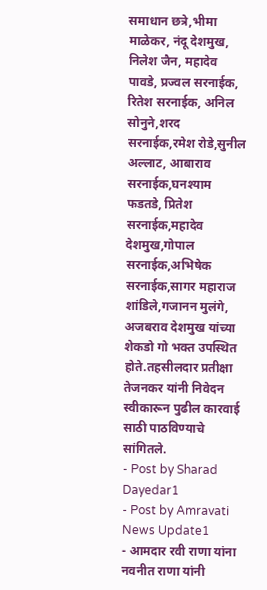समाधान छत्रे,भीमा माळेकर, नंदू देशमुख, निलेश जैन, महादेव पावडे, प्रज्वल सरनाईक, रितेश सरनाईक, अनिल सोनुने,शरद सरनाईक,रमेश रोडे,सुनील अल्लाट, आबाराव सरनाईक,घनश्याम फडतडे, प्रितेश सरनाईक,महादेव देशमुख,गोपाल सरनाईक,अभिषेक सरनाईक,सागर महाराज शांडिले,गजानन मुलंगे, अजबराव देशमुख यांच्या शेकडो गो भक्त उपस्थित होते.तहसीलदार प्रतीक्षा तेजनकर यांनी निवेदन स्वीकारून पुढील कारवाई साठी पाठविण्याचे सांगितले.
- Post by Sharad Dayedar1
- Post by Amravati News Update1
- आमदार रवी राणा यांना नवनीत राणा यांनी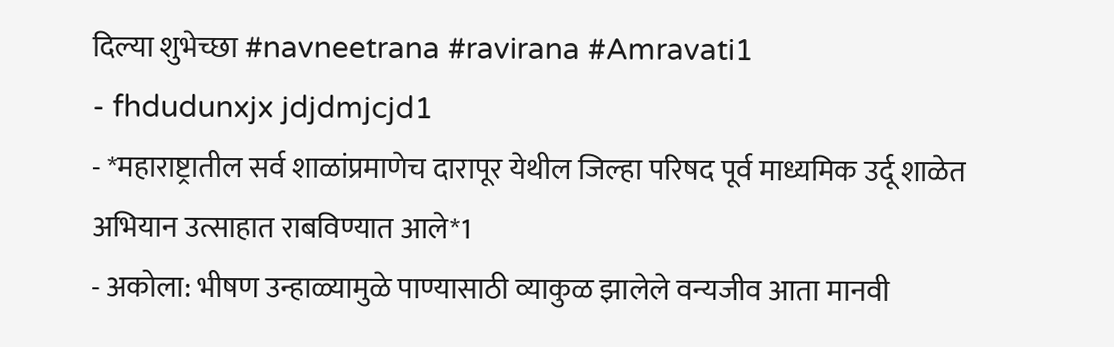दिल्या शुभेच्छा #navneetrana #ravirana #Amravati1
- fhdudunxjx jdjdmjcjd1
- *महाराष्ट्रातील सर्व शाळांप्रमाणेच दारापूर येथील जिल्हा परिषद पूर्व माध्यमिक उर्दू शाळेत अभियान उत्साहात राबविण्यात आले*1
- अकोला: भीषण उन्हाळ्यामुळे पाण्यासाठी व्याकुळ झालेले वन्यजीव आता मानवी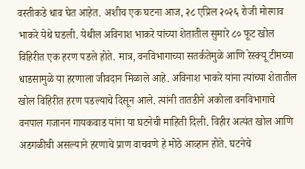वस्तीकडे धाव घेत आहेत. अशीच एक घटना आज, २८ एप्रिल २०२६ रोजी मोरगाव भाकरे येथे घडली. येथील अविनाश भाकरे यांच्या शेतातील सुमारे ८० फूट खोल विहिरीत एक हरण पडले होते. मात्र, वनविभागाच्या सतर्कतेमुळे आणि रेस्क्यू टीमच्या धाडसामुळे या हरणाला जीवदान मिळाले आहे. अविनाश भाकरे यांना त्यांच्या शेतातील खोल विहिरीत हरण पडल्याचे दिसून आले. त्यांनी तातडीने अकोला वनविभागाचे वनपाल गजानन गायकवाड यांना या घटनेची माहिती दिली. विहीर अत्यंत खोल आणि अडगळीची असल्याने हरणाचे प्राण वाचवणे हे मोठे आव्हान होते. घटनेचे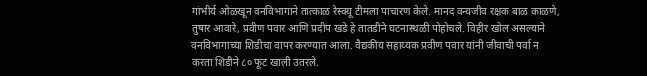गांभीर्य ओळखून वनविभागाने तात्काळ रेस्क्यू टीमला पाचारण केले. मानद वन्यजीव रक्षक बाळ काळणे, तुषार आवारे, प्रवीण पवार आणि प्रदीप खडे हे तातडीने घटनास्थळी पोहोचले. विहीर खोल असल्याने वनविभागाच्या शिडीचा वापर करण्यात आला. वैद्यकीय सहाय्यक प्रवीण पवार यांनी जीवाची पर्वा न करता शिडीने ८० फूट खाली उतरले.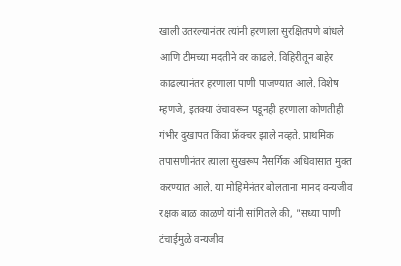खाली उतरल्यानंतर त्यांनी हरणाला सुरक्षितपणे बांधले आणि टीमच्या मदतीने वर काढले. विहिरीतून बाहेर काढल्यानंतर हरणाला पाणी पाजण्यात आले. विशेष म्हणजे, इतक्या उंचावरून पडूनही हरणाला कोणतीही गंभीर दुखापत किंवा फ्रॅक्चर झाले नव्हते. प्राथमिक तपासणीनंतर त्याला सुखरूप नैसर्गिक अधिवासात मुक्त करण्यात आले. या मोहिमेनंतर बोलताना मानद वन्यजीव रक्षक बाळ काळणे यांनी सांगितले की, "सध्या पाणी टंचाईमुळे वन्यजीव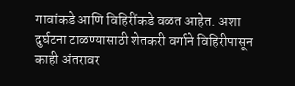गावांकडे आणि विहिरींकडे वळत आहेत. अशा दुर्घटना टाळण्यासाठी शेतकरी वर्गाने विहिरीपासून काही अंतरावर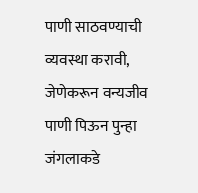पाणी साठवण्याची व्यवस्था करावी, जेणेकरून वन्यजीव पाणी पिऊन पुन्हा जंगलाकडे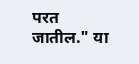परत जातील." या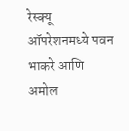रेस्क्यू ऑपरेशनमध्ये पवन भाकरे आणि अमोल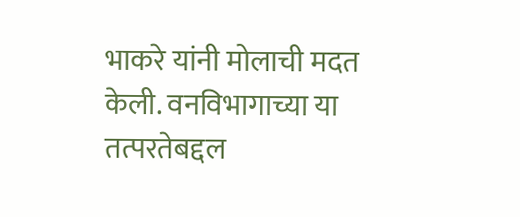भाकरे यांनी मोलाची मदत केली. वनविभागाच्या या तत्परतेबद्दल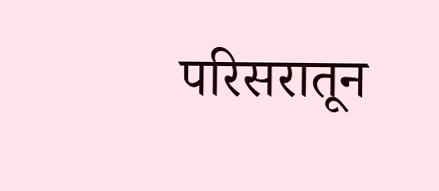परिसरातून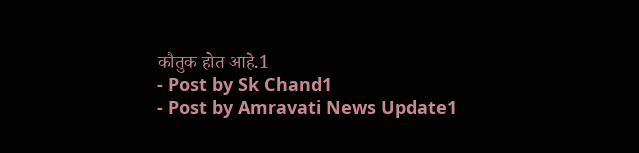कौतुक होत आहे.1
- Post by Sk Chand1
- Post by Amravati News Update1